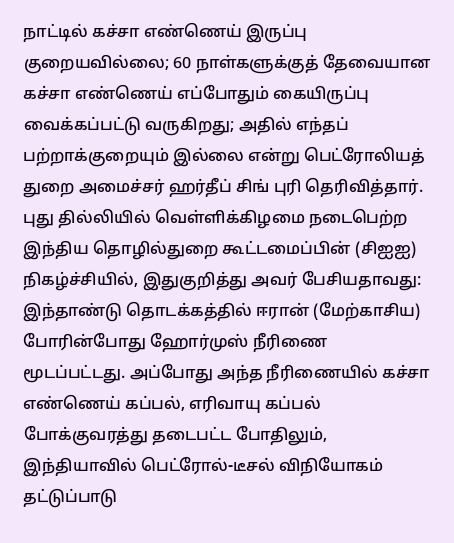நாட்டில் கச்சா எண்ணெய் இருப்பு குறையவில்லை; 60 நாள்களுக்குத் தேவையான கச்சா எண்ணெய் எப்போதும் கையிருப்பு வைக்கப்பட்டு வருகிறது; அதில் எந்தப் பற்றாக்குறையும் இல்லை என்று பெட்ரோலியத் துறை அமைச்சர் ஹர்தீப் சிங் புரி தெரிவித்தார்.
புது தில்லியில் வெள்ளிக்கிழமை நடைபெற்ற இந்திய தொழில்துறை கூட்டமைப்பின் (சிஐஐ) நிகழ்ச்சியில், இதுகுறித்து அவர் பேசியதாவது:
இந்தாண்டு தொடக்கத்தில் ஈரான் (மேற்காசிய) போரின்போது ஹோர்முஸ் நீரிணை மூடப்பட்டது. அப்போது அந்த நீரிணையில் கச்சா எண்ணெய் கப்பல், எரிவாயு கப்பல் போக்குவரத்து தடைபட்ட போதிலும், இந்தியாவில் பெட்ரோல்-டீசல் விநியோகம் தட்டுப்பாடு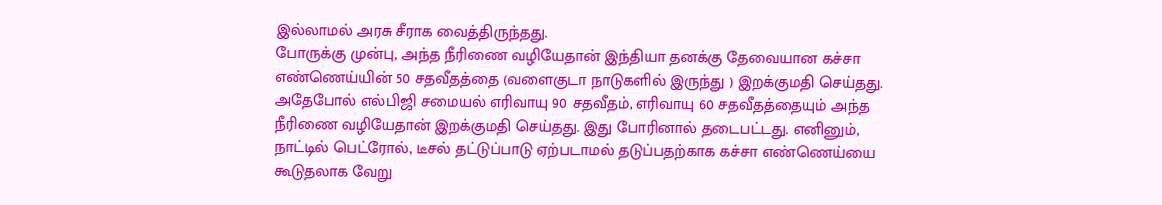இல்லாமல் அரசு சீராக வைத்திருந்தது.
போருக்கு முன்பு, அந்த நீரிணை வழியேதான் இந்தியா தனக்கு தேவையான கச்சா எண்ணெய்யின் 50 சதவீதத்தை (வளைகுடா நாடுகளில் இருந்து ) இறக்குமதி செய்தது. அதேபோல் எல்பிஜி சமையல் எரிவாயு 90 சதவீதம், எரிவாயு 60 சதவீதத்தையும் அந்த நீரிணை வழியேதான் இறக்குமதி செய்தது. இது போரினால் தடைபட்டது. எனினும், நாட்டில் பெட்ரோல், டீசல் தட்டுப்பாடு ஏற்படாமல் தடுப்பதற்காக கச்சா எண்ணெய்யை கூடுதலாக வேறு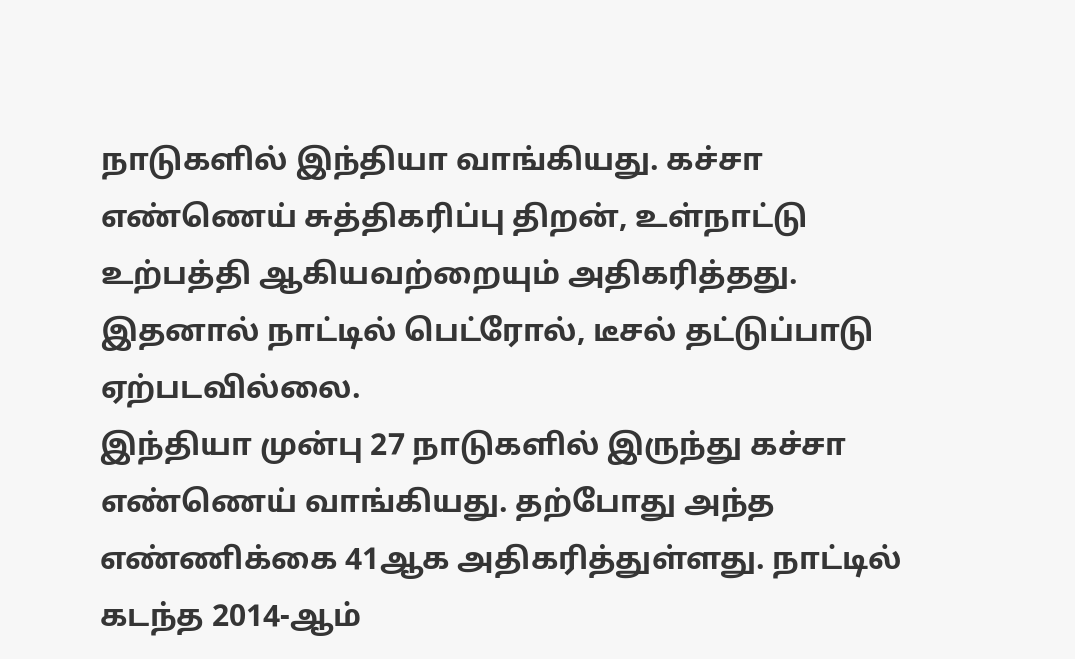நாடுகளில் இந்தியா வாங்கியது. கச்சா எண்ணெய் சுத்திகரிப்பு திறன், உள்நாட்டு உற்பத்தி ஆகியவற்றையும் அதிகரித்தது. இதனால் நாட்டில் பெட்ரோல், டீசல் தட்டுப்பாடு ஏற்படவில்லை.
இந்தியா முன்பு 27 நாடுகளில் இருந்து கச்சா எண்ணெய் வாங்கியது. தற்போது அந்த எண்ணிக்கை 41ஆக அதிகரித்துள்ளது. நாட்டில் கடந்த 2014-ஆம்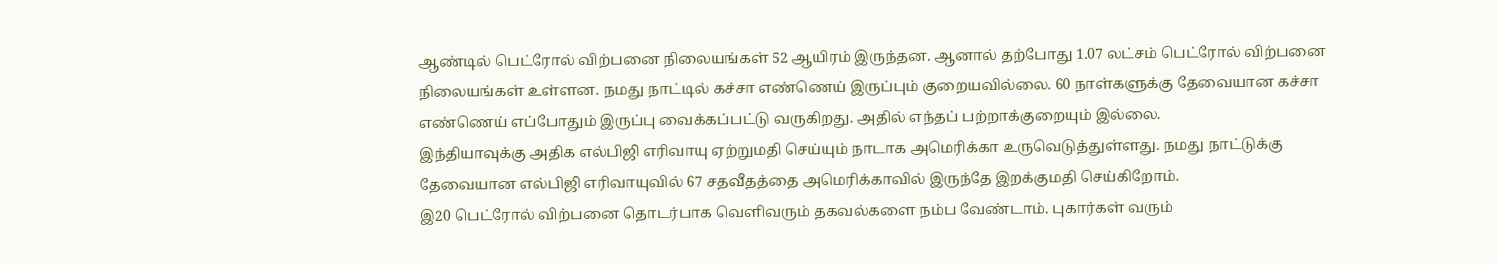ஆண்டில் பெட்ரோல் விற்பனை நிலையங்கள் 52 ஆயிரம் இருந்தன. ஆனால் தற்போது 1.07 லட்சம் பெட்ரோல் விற்பனை நிலையங்கள் உள்ளன. நமது நாட்டில் கச்சா எண்ணெய் இருப்பும் குறையவில்லை. 60 நாள்களுக்கு தேவையான கச்சா எண்ணெய் எப்போதும் இருப்பு வைக்கப்பட்டு வருகிறது. அதில் எந்தப் பற்றாக்குறையும் இல்லை.
இந்தியாவுக்கு அதிக எல்பிஜி எரிவாயு ஏற்றுமதி செய்யும் நாடாக அமெரிக்கா உருவெடுத்துள்ளது. நமது நாட்டுக்கு தேவையான எல்பிஜி எரிவாயுவில் 67 சதவீதத்தை அமெரிக்காவில் இருந்தே இறக்குமதி செய்கிறோம்.
இ20 பெட்ரோல் விற்பனை தொடர்பாக வெளிவரும் தகவல்களை நம்ப வேண்டாம். புகார்கள் வரும்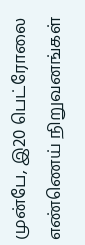முன்பே, இ20 பெட்ரோலை எண்ணெய் நிறுவனங்கள்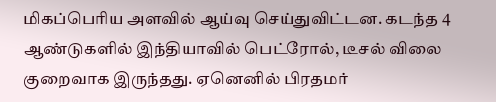மிகப்பெரிய அளவில் ஆய்வு செய்துவிட்டன. கடந்த 4 ஆண்டுகளில் இந்தியாவில் பெட்ரோல், டீசல் விலை குறைவாக இருந்தது. ஏனெனில் பிரதமர்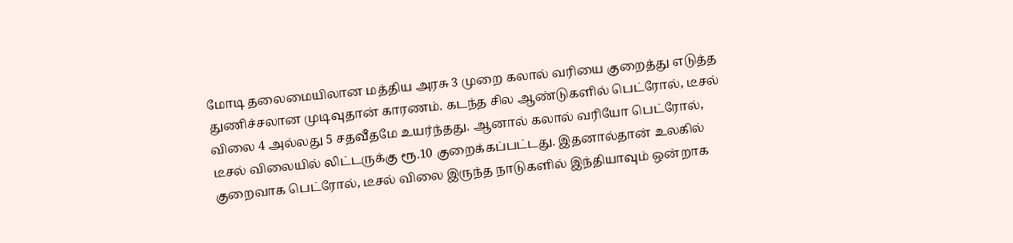மோடி தலைமையிலான மத்திய அரசு 3 முறை கலால் வரியை குறைத்து எடுத்த துணிச்சலான முடிவுதான் காரணம். கடந்த சில ஆண்டுகளில் பெட்ரோல், டீசல் விலை 4 அல்லது 5 சதவீதமே உயர்ந்தது. ஆனால் கலால் வரியோ பெட்ரோல், டீசல் விலையில் லிட்டருக்கு ரூ.10 குறைக்கப்பட்டது. இதனால்தான் உலகில் குறைவாக பெட்ரோல், டீசல் விலை இருந்த நாடுகளில் இந்தியாவும் ஒன்றாக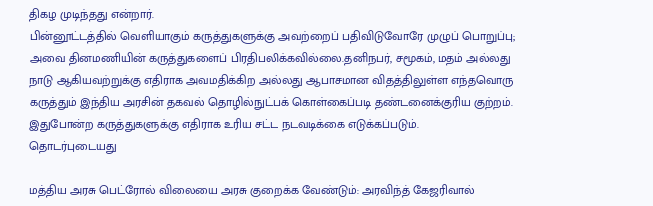திகழ முடிந்தது என்றார்.
பின்னூட்டத்தில் வெளியாகும் கருத்துகளுக்கு அவற்றைப் பதிவிடுவோரே முழுப் பொறுப்பு; அவை தினமணியின் கருத்துகளைப் பிரதிபலிக்கவில்லை.தனிநபர், சமூகம், மதம் அல்லது நாடு ஆகியவற்றுக்கு எதிராக அவமதிக்கிற அல்லது ஆபாசமான விதத்திலுள்ள எந்தவொரு கருத்தும் இந்திய அரசின் தகவல் தொழில்நுட்பக் கொள்கைப்படி தண்டனைக்குரிய குற்றம். இதுபோன்ற கருத்துகளுக்கு எதிராக உரிய சட்ட நடவடிக்கை எடுக்கப்படும்.
தொடர்புடையது

மத்திய அரசு பெட்ரோல் விலையை அரசு குறைக்க வேண்டும்: அரவிந்த் கேஜரிவால்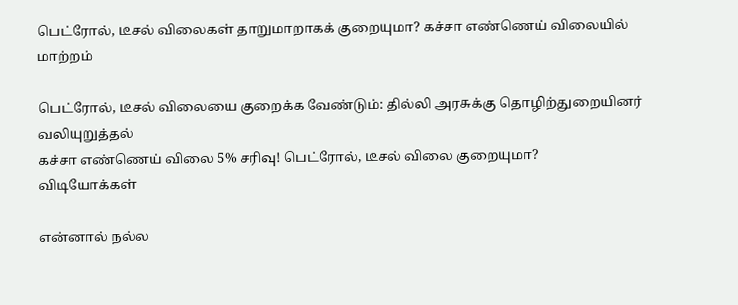பெட்ரோல், டீசல் விலைகள் தாறுமாறாகக் குறையுமா? கச்சா எண்ணெய் விலையில் மாற்றம்

பெட்ரோல், டீசல் விலையை குறைக்க வேண்டும்: தில்லி அரசுக்கு தொழிற்துறையினர் வலியுறுத்தல்
கச்சா எண்ணெய் விலை 5% சரிவு! பெட்ரோல், டீசல் விலை குறையுமா?
விடியோக்கள்

என்னால் நல்ல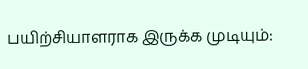பயிற்சியாளராக இருக்க முடியும்: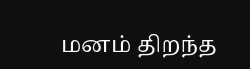மனம் திறந்த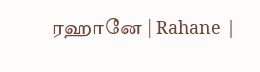ரஹானே | Rahane |